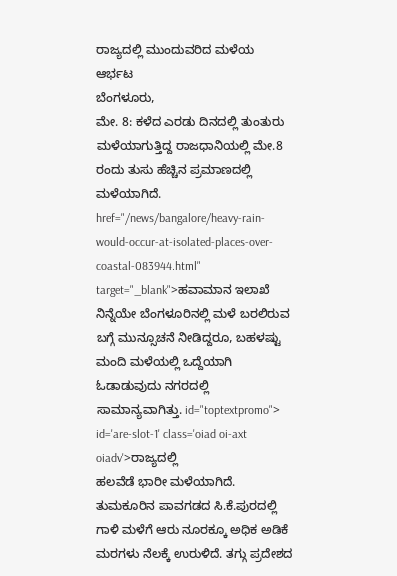ರಾಜ್ಯದಲ್ಲಿ ಮುಂದುವರಿದ ಮಳೆಯ ಆರ್ಭಟ
ಬೆಂಗಳೂರು,
ಮೇ. 8: ಕಳೆದ ಎರಡು ದಿನದಲ್ಲಿ ತುಂತುರು ಮಳೆಯಾಗುತ್ತಿದ್ದ ರಾಜಧಾನಿಯಲ್ಲಿ ಮೇ.8 ರಂದು ತುಸು ಹೆಚ್ಚಿನ ಪ್ರಮಾಣದಲ್ಲಿ ಮಳೆಯಾಗಿದೆ. href="/news/bangalore/heavy-rain-would-occur-at-isolated-places-over-coastal-083944.html" target="_blank">ಹವಾಮಾನ ಇಲಾಖೆ ನಿನ್ನೆಯೇ ಬೆಂಗಳೂರಿನಲ್ಲಿ ಮಳೆ ಬರಲಿರುವ ಬಗ್ಗೆ ಮುನ್ಸೂಚನೆ ನೀಡಿದ್ದರೂ, ಬಹಳಷ್ಟು ಮಂದಿ ಮಳೆಯಲ್ಲಿ ಒದ್ದೆಯಾಗಿ ಓಡಾಡುವುದು ನಗರದಲ್ಲಿ ಸಾಮಾನ್ಯವಾಗಿತ್ತು. id="toptextpromo"> id='are-slot-1' class='oiad oi-axt oiadv'>ರಾಜ್ಯದಲ್ಲಿ
ಹಲವೆಡೆ ಭಾರೀ ಮಳೆಯಾಗಿದೆ. ತುಮಕೂರಿನ ಪಾವಗಡದ ಸಿ.ಕೆ.ಪುರದಲ್ಲಿ ಗಾಳಿ ಮಳೆಗೆ ಆರು ನೂರಕ್ಕೂ ಅಧಿಕ ಅಡಿಕೆ ಮರಗಳು ನೆಲಕ್ಕೆ ಉರುಳಿದೆ. ತಗ್ಗು ಪ್ರದೇಶದ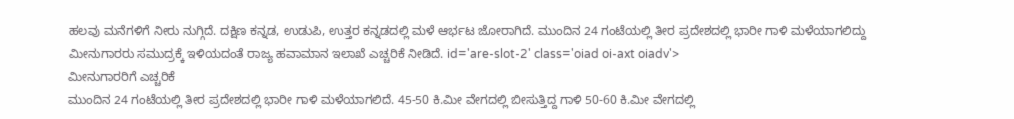ಹಲವು ಮನೆಗಳಿಗೆ ನೀರು ನುಗ್ಗಿದೆ. ದಕ್ಷಿಣ ಕನ್ನಡ, ಉಡುಪಿ, ಉತ್ತರ ಕನ್ನಡದಲ್ಲಿ ಮಳೆ ಆರ್ಭಟ ಜೋರಾಗಿದೆ. ಮುಂದಿನ 24 ಗಂಟೆಯಲ್ಲಿ ತೀರ ಪ್ರದೇಶದಲ್ಲಿ ಭಾರೀ ಗಾಳಿ ಮಳೆಯಾಗಲಿದ್ದು ಮೀನುಗಾರರು ಸಮುದ್ರಕ್ಕೆ ಇಳಿಯದಂತೆ ರಾಜ್ಯ ಹವಾಮಾನ ಇಲಾಖೆ ಎಚ್ಚರಿಕೆ ನೀಡಿದೆ. id='are-slot-2' class='oiad oi-axt oiadv'>
ಮೀನುಗಾರರಿಗೆ ಎಚ್ಚರಿಕೆ
ಮುಂದಿನ 24 ಗಂಟೆಯಲ್ಲಿ ತೀರ ಪ್ರದೇಶದಲ್ಲಿ ಭಾರೀ ಗಾಳಿ ಮಳೆಯಾಗಲಿದೆ. 45-50 ಕಿ.ಮೀ ವೇಗದಲ್ಲಿ ಬೀಸುತ್ತಿದ್ದ ಗಾಳಿ 50-60 ಕಿ.ಮೀ ವೇಗದಲ್ಲಿ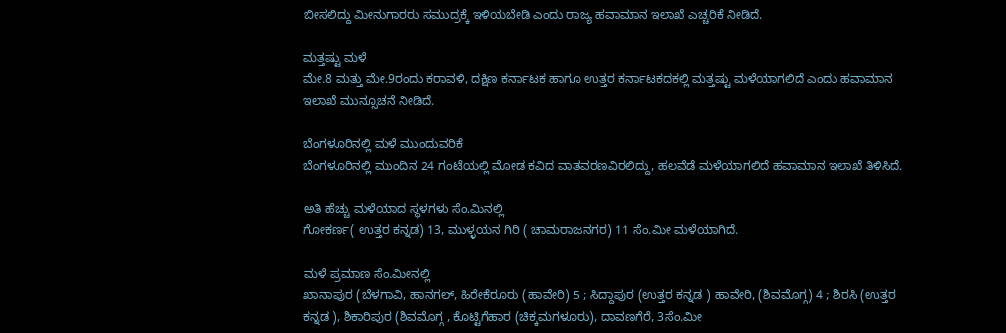ಬೀಸಲಿದ್ದು ಮೀನುಗಾರರು ಸಮುದ್ರಕ್ಕೆ ಇಳಿಯಬೇಡಿ ಎಂದು ರಾಜ್ಯ ಹವಾಮಾನ ಇಲಾಖೆ ಎಚ್ಚರಿಕೆ ನೀಡಿದೆ.

ಮತ್ತಷ್ಟು ಮಳೆ
ಮೇ.8 ಮತ್ತು ಮೇ.9ರಂದು ಕರಾವಳಿ, ದಕ್ಷಿಣ ಕರ್ನಾಟಕ ಹಾಗೂ ಉತ್ತರ ಕರ್ನಾಟಕದಕಲ್ಲಿ ಮತ್ತಷ್ಟು ಮಳೆಯಾಗಲಿದೆ ಎಂದು ಹವಾಮಾನ ಇಲಾಖೆ ಮುನ್ಸೂಚನೆ ನೀಡಿದೆ.

ಬೆಂಗಳೂರಿನಲ್ಲಿ ಮಳೆ ಮುಂದುವರಿಕೆ
ಬೆಂಗಳೂರಿನಲ್ಲಿ ಮುಂದಿನ 24 ಗಂಟೆಯಲ್ಲಿ ಮೋಡ ಕವಿದ ವಾತವರಣವಿರಲಿದ್ದು, ಹಲವೆಡೆ ಮಳೆಯಾಗಲಿದೆ ಹವಾಮಾನ ಇಲಾಖೆ ತಿಳಿಸಿದೆ.

ಅತಿ ಹೆಚ್ಚು ಮಳೆಯಾದ ಸ್ಥಳಗಳು ಸೆಂ.ಮಿನಲ್ಲಿ
ಗೋಕರ್ಣ( ಉತ್ತರ ಕನ್ನಡ) 13, ಮುಳ್ಳಯನ ಗಿರಿ ( ಚಾಮರಾಜನಗರ) 11 ಸೆಂ.ಮೀ ಮಳೆಯಾಗಿದೆ.

ಮಳೆ ಪ್ರಮಾಣ ಸೆಂ.ಮೀನಲ್ಲಿ
ಖಾನಾಪುರ (ಬೆಳಗಾವಿ, ಹಾನಗಲ್, ಹಿರೇಕೆರೂರು (ಹಾವೇರಿ) 5 ; ಸಿದ್ದಾಪುರ (ಉತ್ತರ ಕನ್ನಡ ) ಹಾವೇರಿ, (ಶಿವಮೊಗ್ಗ) 4 ; ಶಿರಸಿ (ಉತ್ತರ ಕನ್ನಡ ), ಶಿಕಾರಿಪುರ (ಶಿವಮೊಗ್ಗ , ಕೊಟ್ಟಿಗೆಹಾರ (ಚಿಕ್ಕಮಗಳೂರು), ದಾವಣಗೆರೆ, 3ಸೆಂ.ಮೀ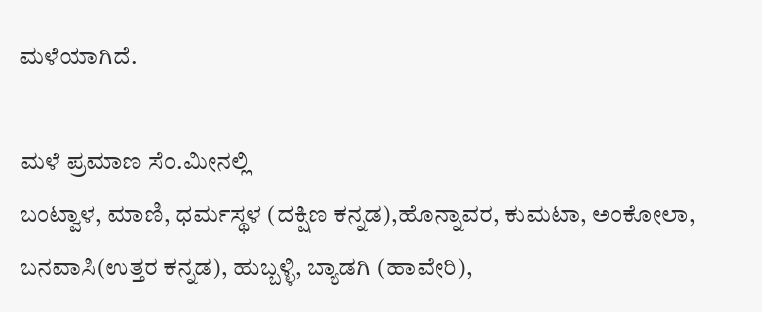ಮಳೆಯಾಗಿದೆ.

ಮಳೆ ಪ್ರಮಾಣ ಸೆಂ.ಮೀನಲ್ಲಿ
ಬಂಟ್ವಾಳ, ಮಾಣಿ, ಧರ್ಮಸ್ಥಳ (ದಕ್ಷಿಣ ಕನ್ನಡ),ಹೊನ್ನಾವರ, ಕುಮಟಾ, ಅಂಕೋಲಾ, ಬನವಾಸಿ(ಉತ್ತರ ಕನ್ನಡ), ಹುಬ್ಬಳ್ಳಿ, ಬ್ಯಾಡಗಿ (ಹಾವೇರಿ),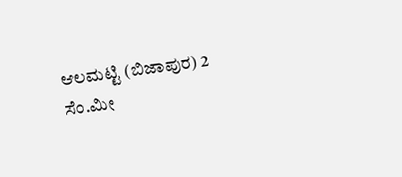ಆಲಮಟ್ಟಿ (ಬಿಜಾಪುರ) 2 ಸೆಂ.ಮೀ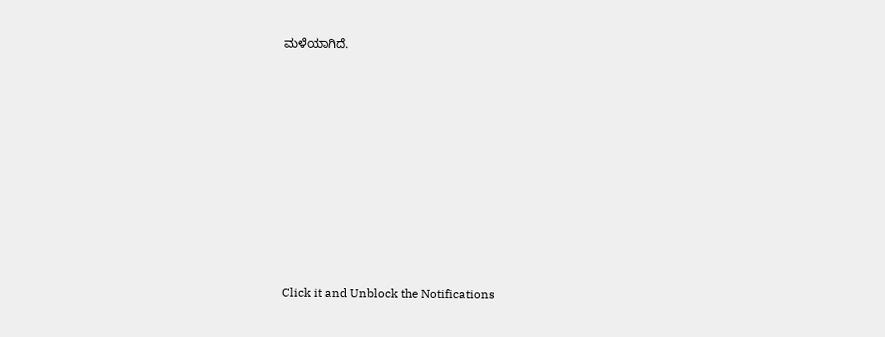ಮಳೆಯಾಗಿದೆ.












Click it and Unblock the Notifications